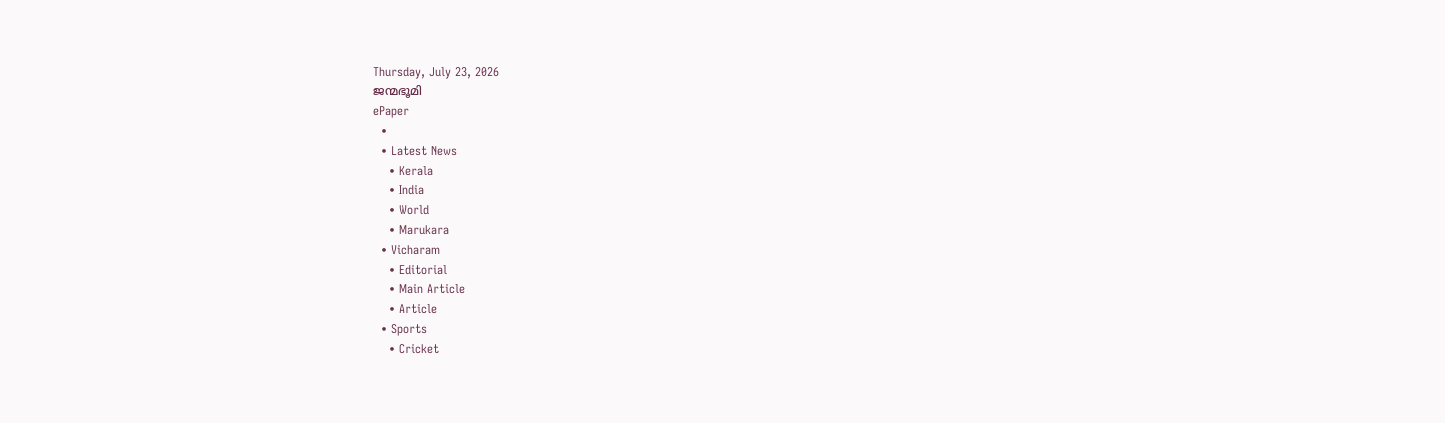Thursday, July 23, 2026
ജന്മഭൂമി
ePaper
  •
  • Latest News
    • Kerala
    • India
    • World
    • Marukara
  • Vicharam
    • Editorial
    • Main Article
    • Article
  • Sports
    • Cricket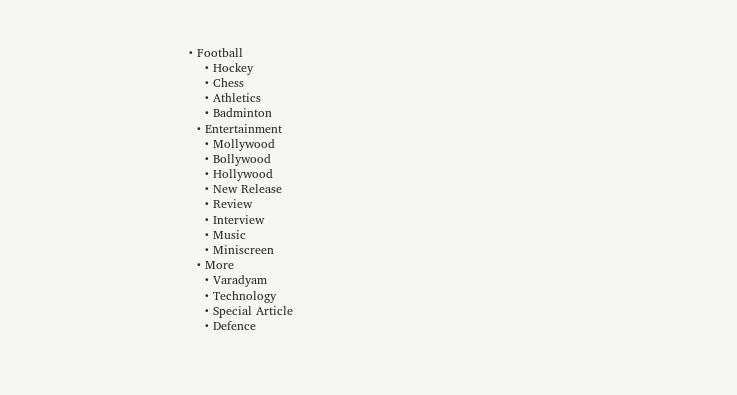• Football
    • Hockey
    • Chess
    • Athletics
    • Badminton
  • Entertainment
    • Mollywood
    • Bollywood
    • Hollywood
    • New Release
    • Review
    • Interview
    • Music
    • Miniscreen
  • More
    • Varadyam
    • Technology
    • Special Article
    • Defence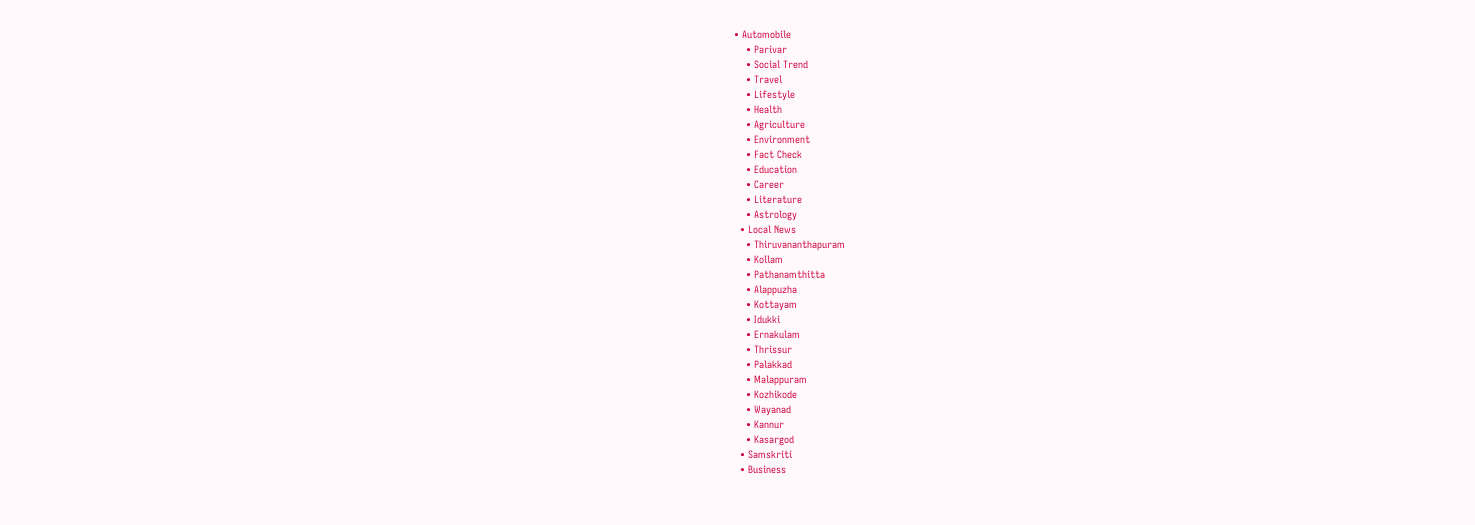• Automobile
    • Parivar
    • Social Trend
    • Travel
    • Lifestyle
    • Health
    • Agriculture
    • Environment
    • Fact Check
    • Education
    • Career
    • Literature
    • Astrology
  • Local News
    • Thiruvananthapuram
    • Kollam
    • Pathanamthitta
    • Alappuzha
    • Kottayam
    • Idukki
    • Ernakulam
    • Thrissur
    • Palakkad
    • Malappuram
    • Kozhikode
    • Wayanad
    • Kannur
    • Kasargod
  • Samskriti
  • Business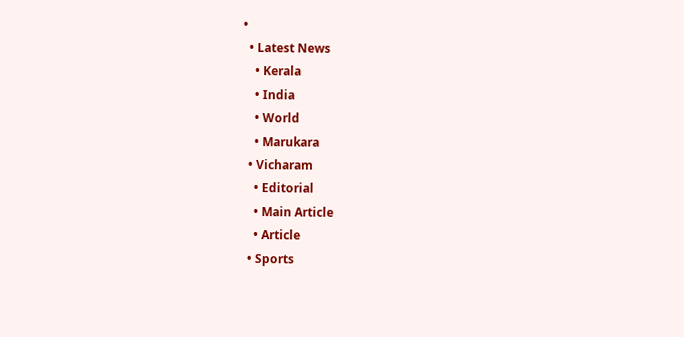•
  • Latest News
    • Kerala
    • India
    • World
    • Marukara
  • Vicharam
    • Editorial
    • Main Article
    • Article
  • Sports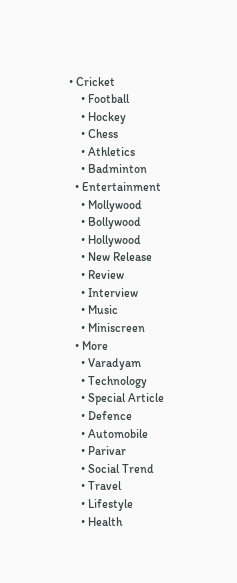• Cricket
    • Football
    • Hockey
    • Chess
    • Athletics
    • Badminton
  • Entertainment
    • Mollywood
    • Bollywood
    • Hollywood
    • New Release
    • Review
    • Interview
    • Music
    • Miniscreen
  • More
    • Varadyam
    • Technology
    • Special Article
    • Defence
    • Automobile
    • Parivar
    • Social Trend
    • Travel
    • Lifestyle
    • Health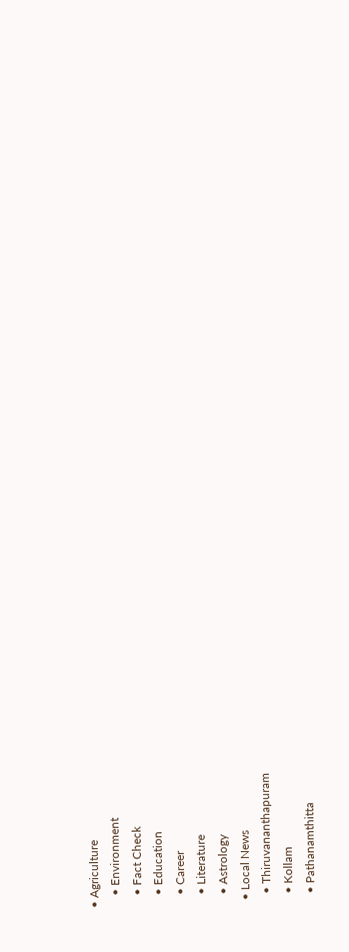• Agriculture
    • Environment
    • Fact Check
    • Education
    • Career
    • Literature
    • Astrology
  • Local News
    • Thiruvananthapuram
    • Kollam
    • Pathanamthitta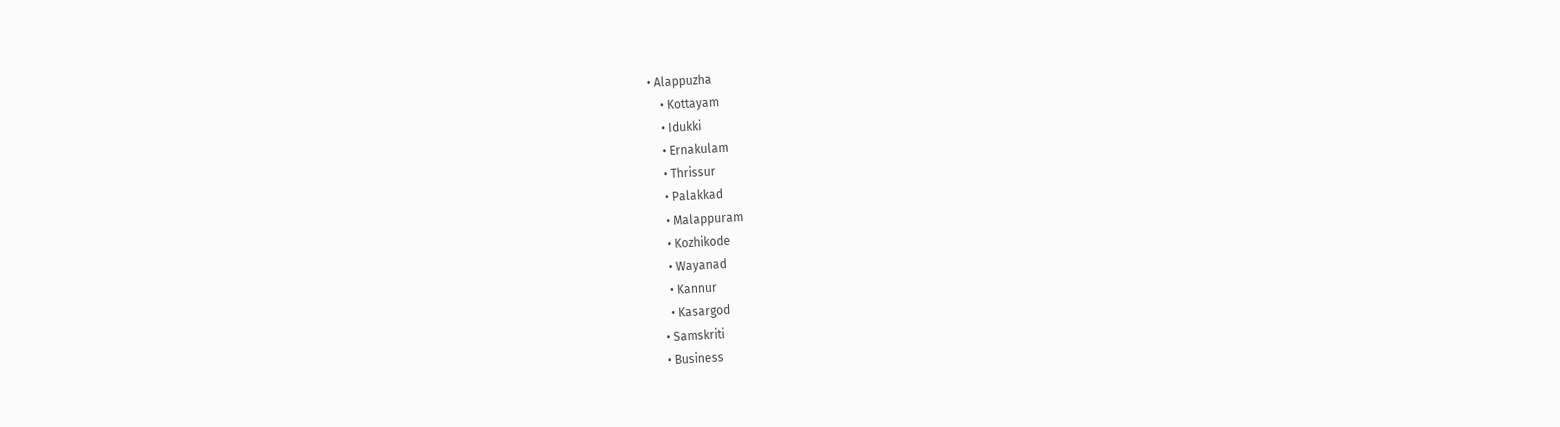• Alappuzha
    • Kottayam
    • Idukki
    • Ernakulam
    • Thrissur
    • Palakkad
    • Malappuram
    • Kozhikode
    • Wayanad
    • Kannur
    • Kasargod
  • Samskriti
  • Business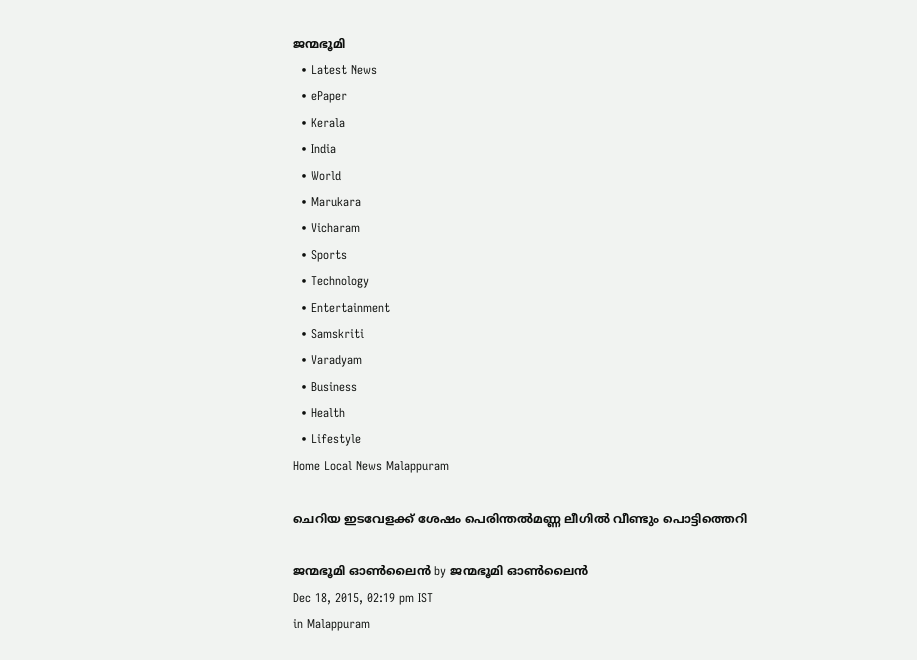ജന്മഭൂമി
  • Latest News
  • ePaper
  • Kerala
  • India
  • World
  • Marukara
  • Vicharam
  • Sports
  • Technology
  • Entertainment
  • Samskriti
  • Varadyam
  • Business
  • Health
  • Lifestyle
Home Local News Malappuram

ചെറിയ ഇടവേളക്ക് ശേഷം പെരിന്തല്‍മണ്ണ ലീഗില്‍ വീണ്ടും പൊട്ടിത്തെറി

ജന്മഭൂമി ഓണ്‍ലൈന്‍ by ജന്മഭൂമി ഓണ്‍ലൈന്‍
Dec 18, 2015, 02:19 pm IST
in Malappuram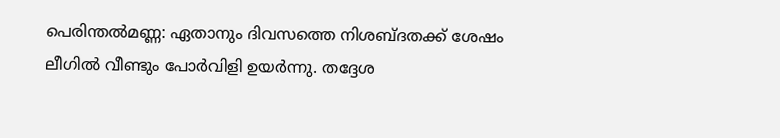പെരിന്തല്‍മണ്ണ: ഏതാനും ദിവസത്തെ നിശബ്ദതക്ക് ശേഷം ലീഗില്‍ വീണ്ടും പോര്‍വിളി ഉയര്‍ന്നു. തദ്ദേശ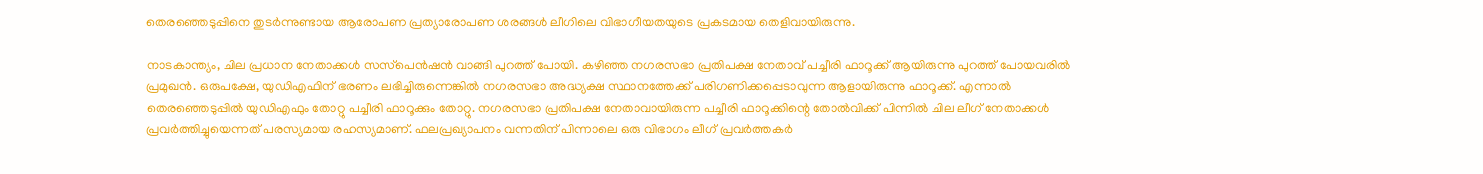തെരഞ്ഞെടുപ്പിനെ തുടര്‍ന്നുണ്ടായ ആരോപണ പ്രത്യാരോപണ ശരങ്ങള്‍ ലീഗിലെ വിഭാഗീയതയുടെ പ്രകടമായ തെളിവായിരുന്നു.

നാടകാന്ത്യം, ചില പ്രധാന നേതാക്കള്‍ സസ്‌പെന്‍ഷന്‍ വാങ്ങി പുറത്ത് പോയി. കഴിഞ്ഞ നഗരസഭാ പ്രതിപക്ഷ നേതാവ് പച്ചീരി ഫാറൂക്ക് ആയിരുന്നു പുറത്ത് പോയവരില്‍ പ്രമുഖന്‍. ഒരുപക്ഷേ, യുഡിഎഫിന് ഭരണം ലഭിച്ചിരുന്നെങ്കില്‍ നഗരസഭാ അദ്ധ്യക്ഷ സ്ഥാനത്തേക്ക് പരിഗണിക്കപ്പെടാവുന്ന ആളായിരുന്നു ഫാറൂക്ക്. എന്നാല്‍ തെരഞ്ഞെടുപ്പില്‍ യുഡിഎഫും തോറ്റു പച്ചീരി ഫാറൂക്കും തോറ്റു. നഗരസഭാ പ്രതിപക്ഷ നേതാവായിരുന്ന പച്ചീരി ഫാറൂക്കിന്റെ തോല്‍വിക്ക് പിന്നില്‍ ചില ലീഗ് നേതാക്കള്‍ പ്രവര്‍ത്തിച്ചുയെന്നത് പരസ്യമായ രഹസ്യമാണ്. ഫലപ്രഖ്യാപനം വന്നതിന് പിന്നാലെ ഒരു വിഭാഗം ലീഗ് പ്രവര്‍ത്തകര്‍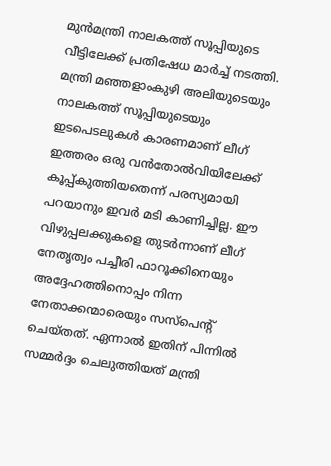മുന്‍മന്ത്രി നാലകത്ത് സൂപ്പിയുടെ വീട്ടിലേക്ക് പ്രതിഷേധ മാര്‍ച്ച് നടത്തി. മന്ത്രി മഞ്ഞളാംകുഴി അലിയുടെയും നാലകത്ത് സൂപ്പിയുടെയും ഇടപെടലുകള്‍ കാരണമാണ് ലീഗ് ഇത്തരം ഒരു വന്‍തോല്‍വിയിലേക്ക് കൂപ്പ്കുത്തിയതെന്ന് പരസ്യമായി പറയാനും ഇവര്‍ മടി കാണിച്ചില്ല. ഈ വിഴുപ്പലക്കുകളെ തുടര്‍ന്നാണ് ലീഗ് നേതൃത്വം പച്ചീരി ഫാറൂക്കിനെയും അദ്ദേഹത്തിനൊപ്പം നിന്ന നേതാക്കന്മാരെയും സസ്‌പെന്റ് ചെയ്തത്. ഏന്നാല്‍ ഇതിന് പിന്നില്‍ സമ്മര്‍ദ്ദം ചെലുത്തിയത് മന്ത്രി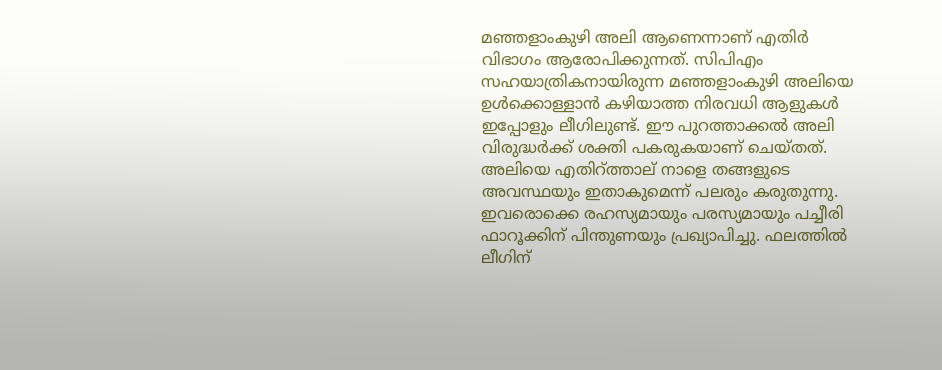മഞ്ഞളാംകുഴി അലി ആണെന്നാണ് എതിര്‍ വിഭാഗം ആരോപിക്കുന്നത്. സിപിഎം സഹയാത്രികനായിരുന്ന മഞ്ഞളാംകുഴി അലിയെ ഉള്‍ക്കൊള്ളാന്‍ കഴിയാത്ത നിരവധി ആളുകള്‍ ഇപ്പോളും ലീഗിലുണ്ട്. ഈ പുറത്താക്കല്‍ അലി വിരുദ്ധര്‍ക്ക് ശക്തി പകരുകയാണ് ചെയ്തത്. അലിയെ എതിറ്ത്താല് നാളെ തങ്ങളുടെ അവസ്ഥയും ഇതാകുമെന്ന് പലരും കരുതുന്നു. ഇവരൊക്കെ രഹസ്യമായും പരസ്യമായും പച്ചീരി ഫാറൂക്കിന് പിന്തുണയും പ്രഖ്യാപിച്ചു. ഫലത്തില്‍ ലീഗിന്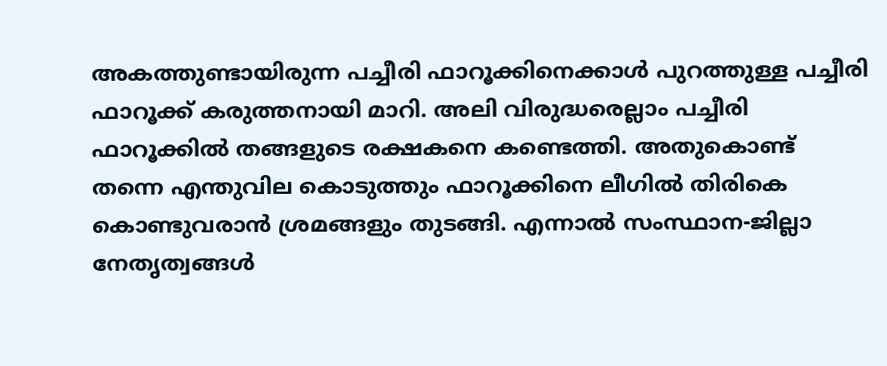അകത്തുണ്ടായിരുന്ന പച്ചീരി ഫാറൂക്കിനെക്കാള്‍ പുറത്തുള്ള പച്ചീരി ഫാറൂക്ക് കരുത്തനായി മാറി. അലി വിരുദ്ധരെല്ലാം പച്ചീരി ഫാറൂക്കില്‍ തങ്ങളുടെ രക്ഷകനെ കണ്ടെത്തി. അതുകൊണ്ട് തന്നെ എന്തുവില കൊടുത്തും ഫാറൂക്കിനെ ലീഗില്‍ തിരികെ കൊണ്ടുവരാന്‍ ശ്രമങ്ങളും തുടങ്ങി. എന്നാല്‍ സംസ്ഥാന-ജില്ലാ നേതൃത്വങ്ങള്‍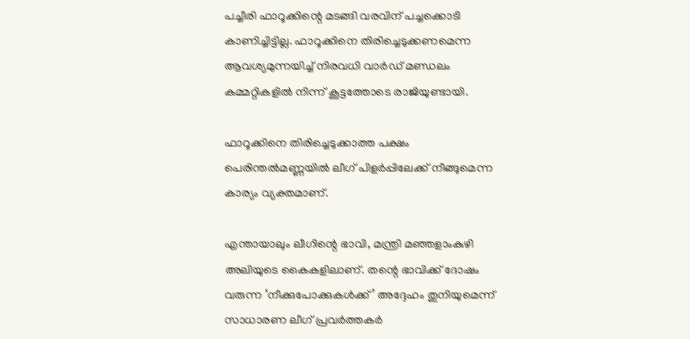പച്ചീരി ഫാറൂക്കിന്റെ മടങ്ങി വരവിന് പച്ചക്കൊടി കാണിച്ചിട്ടില്ല. ഫാറൂക്കിനെ തിരിച്ചെടുക്കണമെന്ന ആവശ്യമുന്നയിച്ച് നിരവധി വാര്‍ഡ് മണ്ഡലം കമ്മറ്റികളില്‍ നിന്ന് കൂട്ടത്തോടെ രാജിയുണ്ടായി.

ഫാറൂക്കിനെ തിരിച്ചെടുക്കാത്ത പക്ഷം പെരിന്തല്‍മണ്ണയില്‍ ലീഗ് പിളര്‍പ്പിലേക്ക് നീങ്ങുമെന്ന കാര്യം വ്യക്തമാണ്.

എന്തായാലും ലീഗിന്റെ ഭാവി, മന്ത്രി മഞ്ഞളാംകുഴി അലിയുടെ കൈകളിലാണ്. തന്റെ ഭാവിക്ക് ദോഷം വരുന്ന ‘നീക്കുപോക്കുകള്‍ക്ക്’ അദ്ദേഹം തുനിയുമെന്ന് സാധാരണ ലീഗ് പ്രവര്‍ത്തകര്‍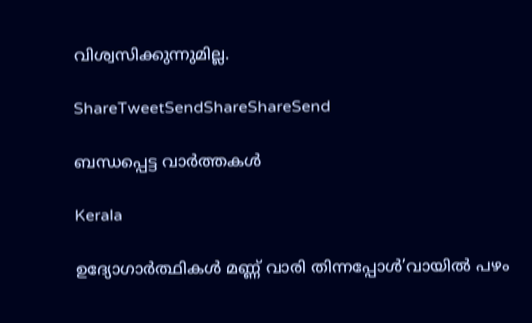വിശ്വസിക്കുന്നുമില്ല.

ShareTweetSendShareShareSend

ബന്ധപ്പെട്ട വാര്‍ത്തകള്‍

Kerala

ഉദ്യോഗാര്‍ത്ഥികള്‍ മണ്ണ് വാരി തിന്നപ്പോള്‍’വായില്‍ പഴം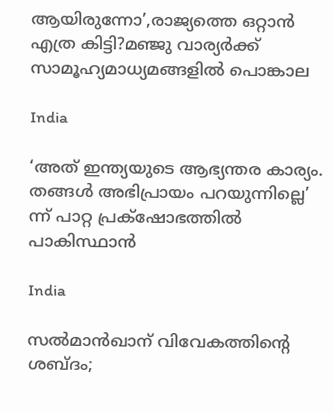ആയിരുന്നോ’,രാജ്യത്തെ ഒറ്റാന്‍ എത്ര കിട്ടി?മഞ്ജു വാര്യര്‍ക്ക് സാമൂഹ്യമാധ്യമങ്ങളില്‍ പൊങ്കാല

India

‘അത് ഇന്ത്യയുടെ ആഭ്യന്തര കാര്യം. തങ്ങള്‍ അഭിപ്രായം പറയുന്നില്ലെ’ ന്ന് പാറ്റ പ്രക്‌ഷോഭത്തില്‍ പാകിസ്ഥാന്‍

India

സല്‍മാന്‍ഖാന് വിവേകത്തിന്റെ ശബ്ദം;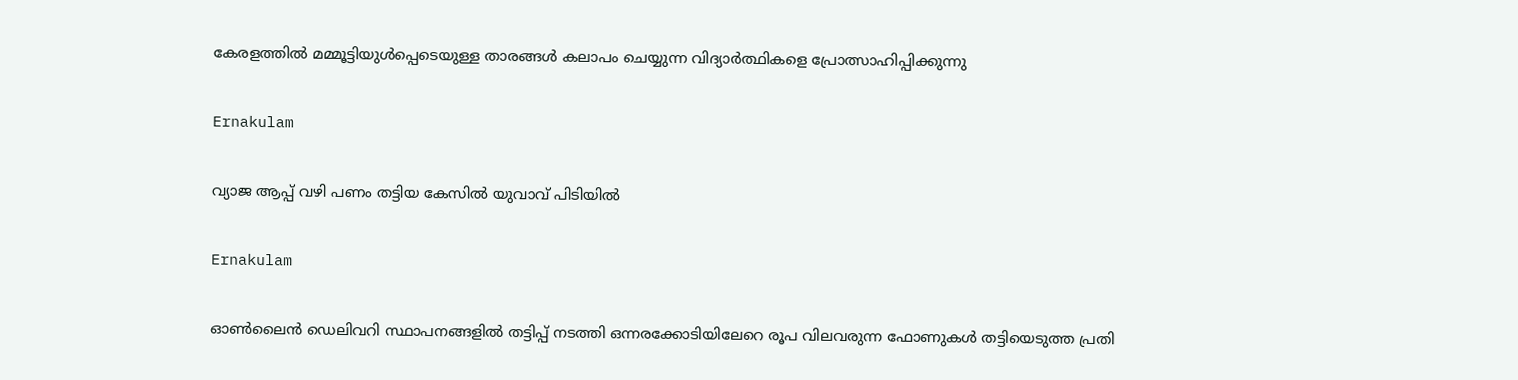കേരളത്തില്‍ മമ്മൂട്ടിയുള്‍പ്പെടെയുള്ള താരങ്ങള്‍ കലാപം ചെയ്യുന്ന വിദ്യാര്‍ത്ഥികളെ പ്രോത്സാഹിപ്പിക്കുന്നു

Ernakulam

വ്യാജ ആപ്പ് വഴി പണം തട്ടിയ കേസിൽ യുവാവ് പിടിയിൽ

Ernakulam

ഓൺലൈൻ ഡെലിവറി സ്ഥാപനങ്ങളിൽ തട്ടിപ്പ് നടത്തി ഒന്നരക്കോടിയിലേറെ രൂപ വിലവരുന്ന ഫോണുകൾ തട്ടിയെടുത്ത പ്രതി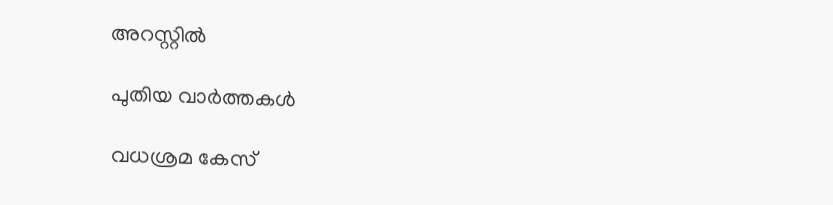അറസ്റ്റിൽ

പുതിയ വാര്‍ത്തകള്‍

വധശ്രമ കേസ്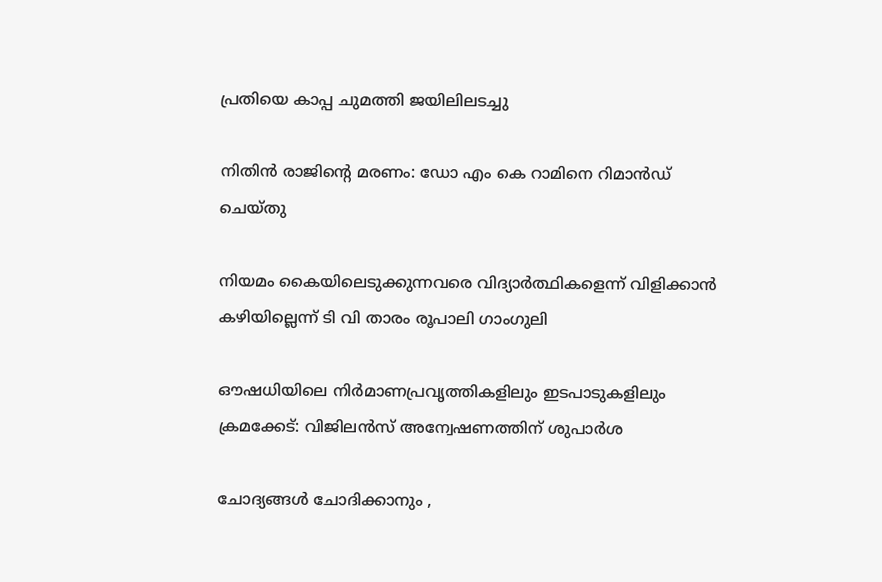പ്രതിയെ കാപ്പ ചുമത്തി ജയിലിലടച്ചു

നിതിന്‍ രാജിന്റെ മരണം: ഡോ എം കെ റാമിനെ റിമാന്‍ഡ് ചെയ്തു

നിയമം കൈയിലെടുക്കുന്നവരെ വിദ്യാര്‍ത്ഥികളെന്ന് വിളിക്കാന്‍ കഴിയില്ലെന്ന് ടി വി താരം രൂപാലി ഗാംഗുലി

ഔഷധിയിലെ നിര്‍മാണപ്രവൃത്തികളിലും ഇടപാടുകളിലും ക്രമക്കേട്: വിജിലന്‍സ് അന്വേഷണത്തിന് ശുപാര്‍ശ

ചോദ്യങ്ങള്‍ ചോദിക്കാനും ,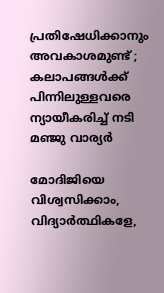പ്രതിഷേധിക്കാനും അവകാശമുണ്ട് ; കലാപങ്ങൾക്ക് പിന്നിലുള്ളവരെ ന്യായീകരിച്ച് നടി മഞ്ജു വാര്യർ

മോദിജിയെ വിശ്വസിക്കാം, വിദ്യാര്‍ത്ഥികളേ,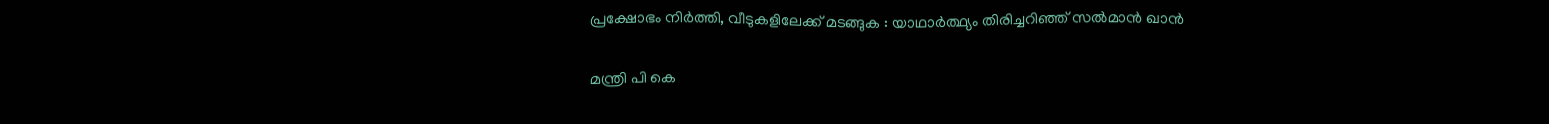പ്രക്ഷോഭം നിര്‍ത്തി, വീടുകളിലേക്ക് മടങ്ങുക : യാഥാര്‍ത്ഥ്യം തിരിച്ചറിഞ്ഞ് സല്‍മാന്‍ ഖാന്‍

മന്ത്രി പി കെ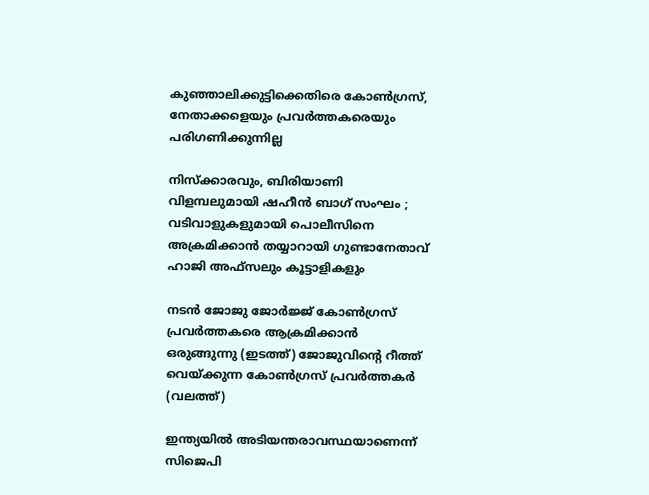കുഞ്ഞാലിക്കുട്ടിക്കെതിരെ കോണ്‍ഗ്രസ്, നേതാക്കളെയും പ്രവര്‍ത്തകരെയും പരിഗണിക്കുന്നില്ല

നിസ്ക്കാരവും, ബിരിയാണി വിളമ്പലുമായി ഷഹീൻ ബാഗ് സംഘം ; വടിവാളുകളുമായി പൊലീസിനെ അക്രമിക്കാൻ തയ്യാറായി ഗുണ്ടാനേതാവ് ഹാജി അഫ്സലും കൂട്ടാളികളും

നടന്‍ ജോജു ജോര്‍ജ്ജ് കോണ്‍ഗ്രസ് പ്രവര്‍ത്തകരെ ആക്രമിക്കാന്‍ ഒരുങ്ങുന്നു (ഇടത്ത്) ജോജുവിന്‍റെ റീത്ത് വെയ്ക്കുന്ന കോണ്‍ഗ്രസ് പ്രവര്‍ത്തകര്‍ (വലത്ത്)

ഇന്ത്യയില്‍ അടിയന്തരാവസ്ഥയാണെന്ന് സിജെപി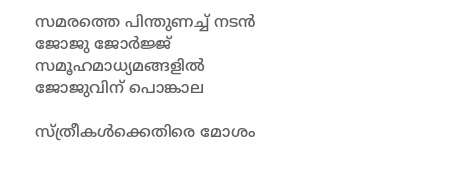സമരത്തെ പിന്തുണച്ച് നടന്‍ ജോജു ജോര്‍ജ്ജ് സമൂഹമാധ്യമങ്ങളില്‍ ജോജുവിന് പൊങ്കാല

സ്ത്രീകള്‍ക്കെതിരെ മോശം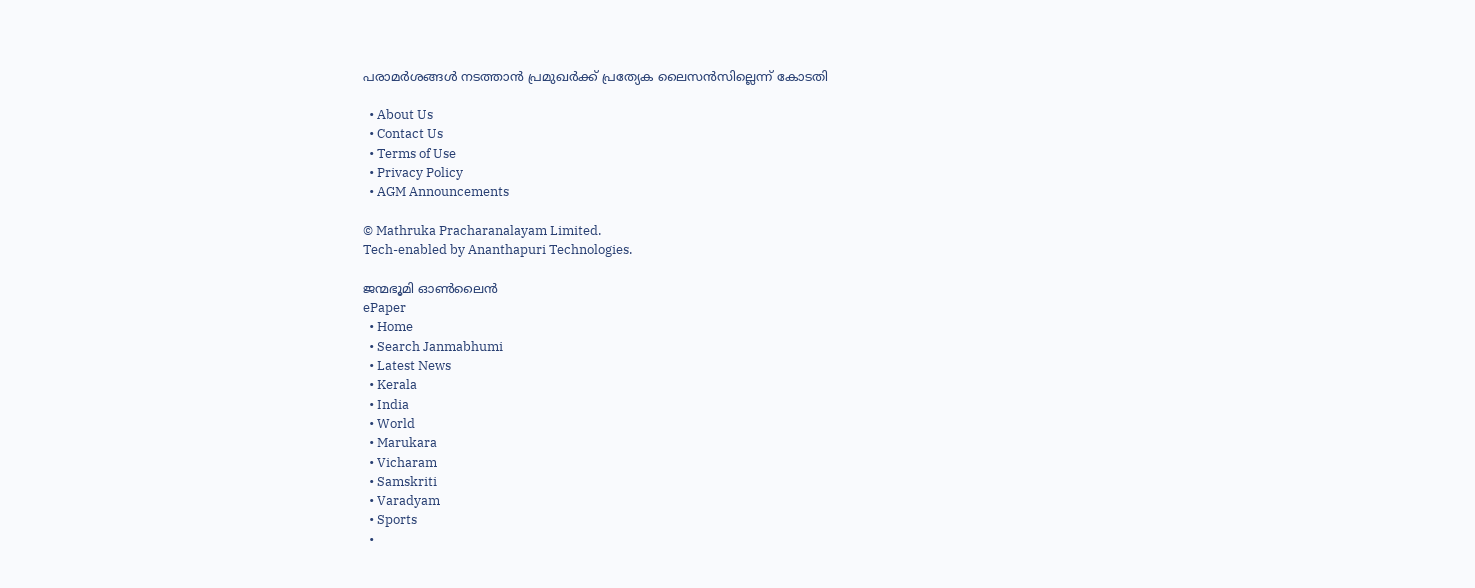പരാമര്‍ശങ്ങള്‍ നടത്താന്‍ പ്രമുഖര്‍ക്ക് പ്രത്യേക ലൈസന്‍സില്ലെന്ന് കോടതി

  • About Us
  • Contact Us
  • Terms of Use
  • Privacy Policy
  • AGM Announcements

© Mathruka Pracharanalayam Limited.
Tech-enabled by Ananthapuri Technologies.

ജന്മഭൂമി ഓണ്‍ലൈന്‍
ePaper
  • Home
  • Search Janmabhumi
  • Latest News
  • Kerala
  • India
  • World
  • Marukara
  • Vicharam
  • Samskriti
  • Varadyam
  • Sports
  •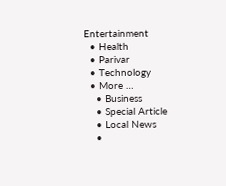Entertainment
  • Health
  • Parivar
  • Technology
  • More …
    • Business
    • Special Article
    • Local News
    •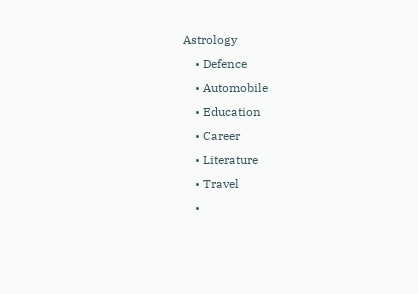Astrology
    • Defence
    • Automobile
    • Education
    • Career
    • Literature
    • Travel
    •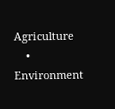Agriculture
    • Environment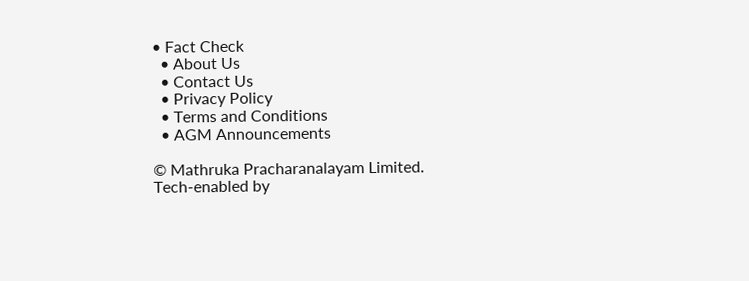• Fact Check
  • About Us
  • Contact Us
  • Privacy Policy
  • Terms and Conditions
  • AGM Announcements

© Mathruka Pracharanalayam Limited.
Tech-enabled by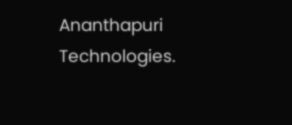Ananthapuri Technologies.